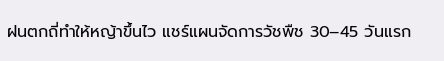ฝนตกถี่ทำให้หญ้าขึ้นไว แชร์แผนจัดการวัชพืช 30–45 วันแรก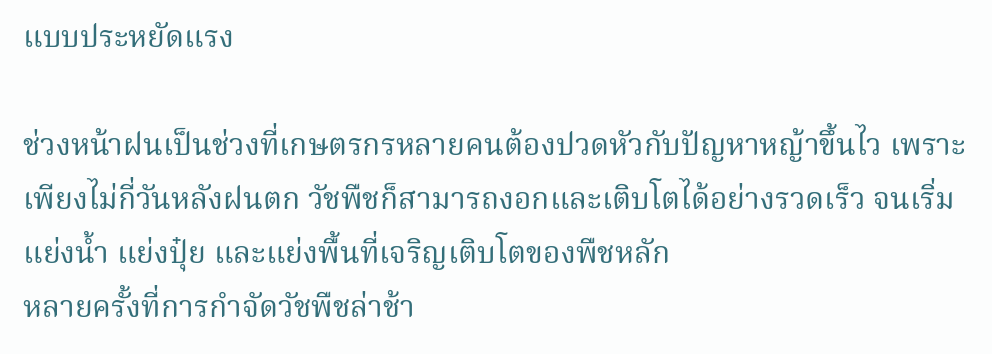แบบประหยัดแรง

ช่วงหน้าฝนเป็นช่วงที่เกษตรกรหลายคนต้องปวดหัวกับปัญหาหญ้าขึ้นไว เพราะเพียงไม่กี่วันหลังฝนตก วัชพืชก็สามารถงอกและเติบโตได้อย่างรวดเร็ว จนเริ่มแย่งน้ำ แย่งปุ๋ย และแย่งพื้นที่เจริญเติบโตของพืชหลัก
หลายครั้งที่การกำจัดวัชพืชล่าช้า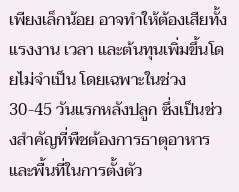เพียงเล็กน้อย อาจทำให้ต้องเสียทั้งแรงงาน เวลา และต้นทุนเพิ่มขึ้นโดยไม่จำเป็น โดยเฉพาะในช่วง 30-45 วันแรกหลังปลูก ซึ่งเป็นช่วงสำคัญที่พืชต้องการธาตุอาหารและพื้นที่ในการตั้งตัว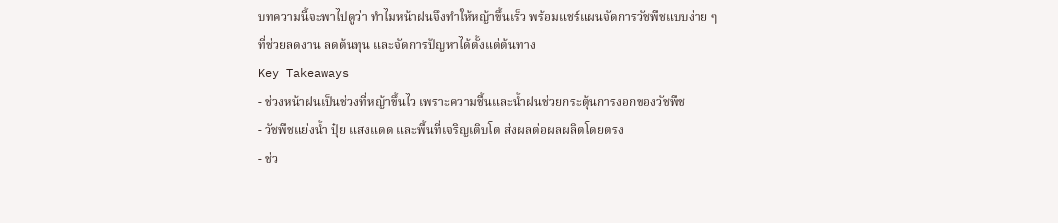บทความนี้จะพาไปดูว่า ทำไมหน้าฝนจึงทำให้หญ้าขึ้นเร็ว พร้อมแชร์แผนจัดการวัชพืชแบบง่าย ๆ ที่ช่วยลดงาน ลดต้นทุน และจัดการปัญหาได้ตั้งแต่ต้นทาง
Key Takeaways
- ช่วงหน้าฝนเป็นช่วงที่หญ้าขึ้นไว เพราะความชื้นและน้ำฝนช่วยกระตุ้นการงอกของวัชพืช
- วัชพืชแย่งน้ำ ปุ๋ย แสงแดด และพื้นที่เจริญเติบโต ส่งผลต่อผลผลิตโดยตรง
- ช่ว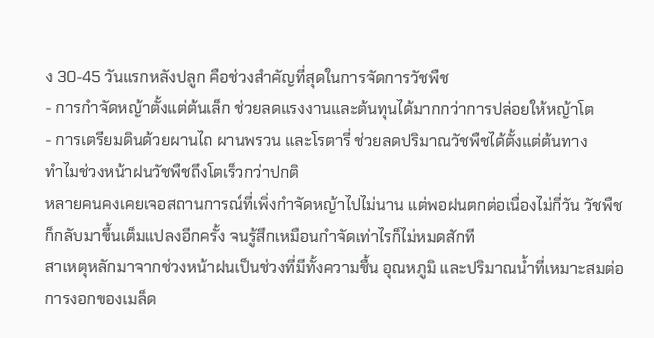ง 30-45 วันแรกหลังปลูก คือช่วงสำคัญที่สุดในการจัดการวัชพืช
- การกำจัดหญ้าตั้งแต่ต้นเล็ก ช่วยลดแรงงานและต้นทุนได้มากกว่าการปล่อยให้หญ้าโต
- การเตรียมดินด้วยผานไถ ผานพรวน และโรตารี่ ช่วยลดปริมาณวัชพืชได้ตั้งแต่ต้นทาง
ทำไมช่วงหน้าฝนวัชพืชถึงโตเร็วกว่าปกติ
หลายคนคงเคยเจอสถานการณ์ที่เพิ่งกำจัดหญ้าไปไม่นาน แต่พอฝนตกต่อเนื่องไม่กี่วัน วัชพืชก็กลับมาขึ้นเต็มแปลงอีกครั้ง จนรู้สึกเหมือนกำจัดเท่าไรก็ไม่หมดสักที
สาเหตุหลักมาจากช่วงหน้าฝนเป็นช่วงที่มีทั้งความชื้น อุณหภูมิ และปริมาณน้ำที่เหมาะสมต่อการงอกของเมล็ด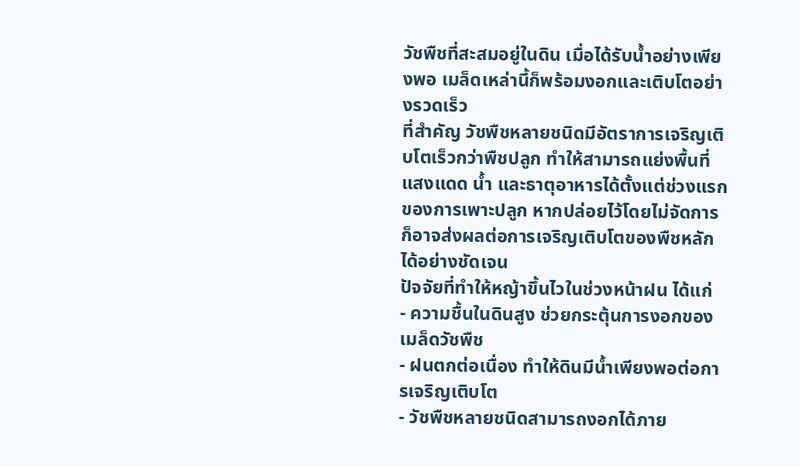วัชพืชที่สะสมอยู่ในดิน เมื่อได้รับน้ำอย่างเพียงพอ เมล็ดเหล่านี้ก็พร้อมงอกและเติบโตอย่างรวดเร็ว
ที่สำคัญ วัชพืชหลายชนิดมีอัตราการเจริญเติบโตเร็วกว่าพืชปลูก ทำให้สามารถแย่งพื้นที่ แสงแดด น้ำ และธาตุอาหารได้ตั้งแต่ช่วงแรกของการเพาะปลูก หากปล่อยไว้โดยไม่จัดการ ก็อาจส่งผลต่อการเจริญเติบโตของพืชหลักได้อย่างชัดเจน
ปัจจัยที่ทำให้หญ้าขึ้นไวในช่วงหน้าฝน ได้แก่
- ความชื้นในดินสูง ช่วยกระตุ้นการงอกของเมล็ดวัชพืช
- ฝนตกต่อเนื่อง ทำให้ดินมีน้ำเพียงพอต่อการเจริญเติบโต
- วัชพืชหลายชนิดสามารถงอกได้ภาย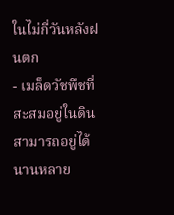ในไม่กี่วันหลังฝนตก
- เมล็ดวัชพืชที่สะสมอยู่ในดินสามารถอยู่ได้นานหลาย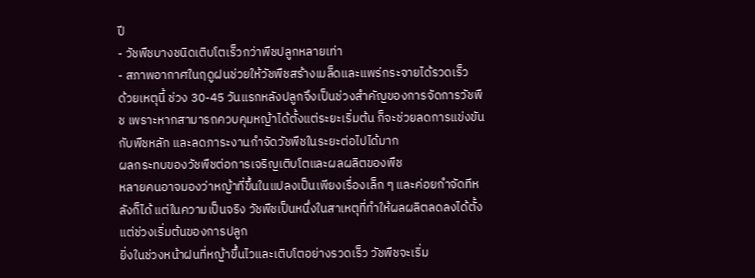ปี
- วัชพืชบางชนิดเติบโตเร็วกว่าพืชปลูกหลายเท่า
- สภาพอากาศในฤดูฝนช่วยให้วัชพืชสร้างเมล็ดและแพร่กระจายได้รวดเร็ว
ด้วยเหตุนี้ ช่วง 30-45 วันแรกหลังปลูกจึงเป็นช่วงสำคัญของการจัดการวัชพืช เพราะหากสามารถควบคุมหญ้าได้ตั้งแต่ระยะเริ่มต้น ก็จะช่วยลดการแข่งขันกับพืชหลัก และลดภาระงานกำจัดวัชพืชในระยะต่อไปได้มาก
ผลกระทบของวัชพืชต่อการเจริญเติบโตและผลผลิตของพืช
หลายคนอาจมองว่าหญ้าที่ขึ้นในแปลงเป็นเพียงเรื่องเล็ก ๆ และค่อยกำจัดทีหลังก็ได้ แต่ในความเป็นจริง วัชพืชเป็นหนึ่งในสาเหตุที่ทำให้ผลผลิตลดลงได้ตั้งแต่ช่วงเริ่มต้นของการปลูก
ยิ่งในช่วงหน้าฝนที่หญ้าขึ้นไวและเติบโตอย่างรวดเร็ว วัชพืชจะเริ่ม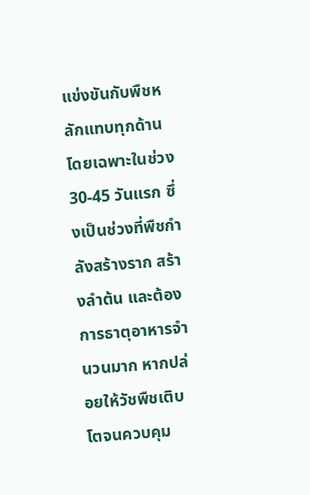แข่งขันกับพืชหลักแทบทุกด้าน โดยเฉพาะในช่วง 30-45 วันแรก ซึ่งเป็นช่วงที่พืชกำลังสร้างราก สร้างลำต้น และต้องการธาตุอาหารจำนวนมาก หากปล่อยให้วัชพืชเติบโตจนควบคุม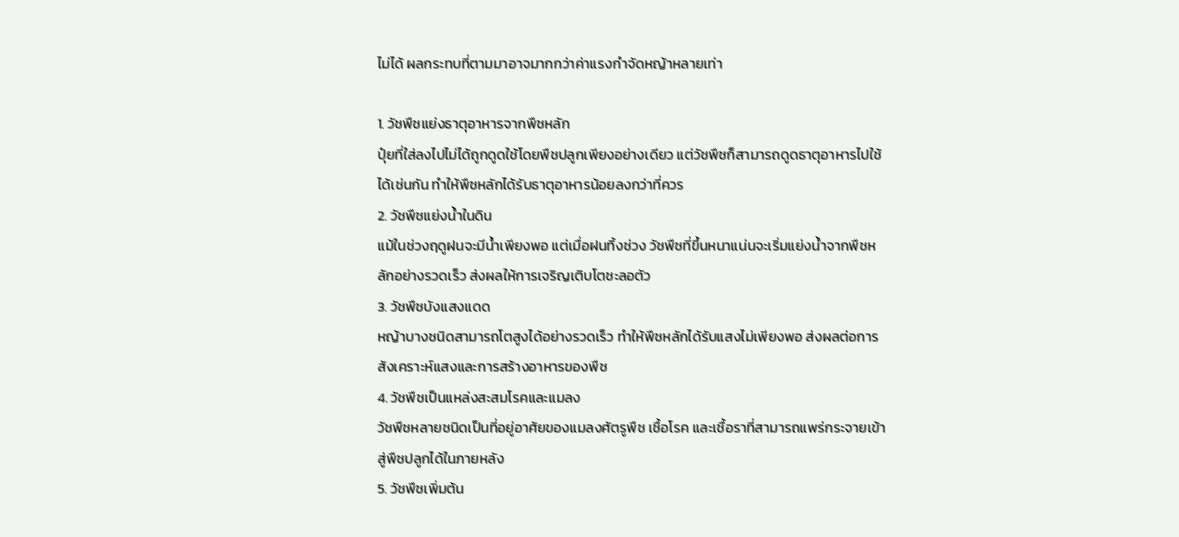ไม่ได้ ผลกระทบที่ตามมาอาจมากกว่าค่าแรงกำจัดหญ้าหลายเท่า

1. วัชพืชแย่งธาตุอาหารจากพืชหลัก
ปุ๋ยที่ใส่ลงไปไม่ได้ถูกดูดใช้โดยพืชปลูกเพียงอย่างเดียว แต่วัชพืชก็สามารถดูดธาตุอาหารไปใช้ได้เช่นกัน ทำให้พืชหลักได้รับธาตุอาหารน้อยลงกว่าที่ควร
2. วัชพืชแย่งน้ำในดิน
แม้ในช่วงฤดูฝนจะมีน้ำเพียงพอ แต่เมื่อฝนทิ้งช่วง วัชพืชที่ขึ้นหนาแน่นจะเริ่มแย่งน้ำจากพืชหลักอย่างรวดเร็ว ส่งผลให้การเจริญเติบโตชะลอตัว
3. วัชพืชบังแสงแดด
หญ้าบางชนิดสามารถโตสูงได้อย่างรวดเร็ว ทำให้พืชหลักได้รับแสงไม่เพียงพอ ส่งผลต่อการสังเคราะห์แสงและการสร้างอาหารของพืช
4. วัชพืชเป็นแหล่งสะสมโรคและแมลง
วัชพืชหลายชนิดเป็นที่อยู่อาศัยของแมลงศัตรูพืช เชื้อโรค และเชื้อราที่สามารถแพร่กระจายเข้าสู่พืชปลูกได้ในภายหลัง
5. วัชพืชเพิ่มต้น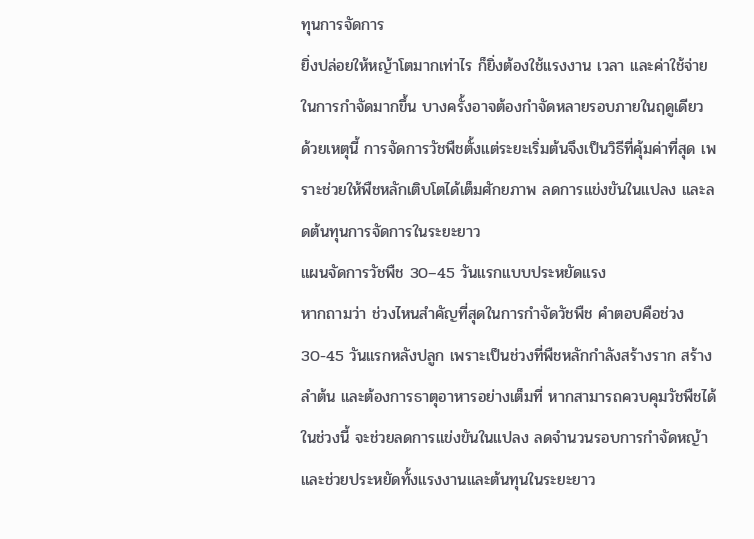ทุนการจัดการ
ยิ่งปล่อยให้หญ้าโตมากเท่าไร ก็ยิ่งต้องใช้แรงงาน เวลา และค่าใช้จ่ายในการกำจัดมากขึ้น บางครั้งอาจต้องกำจัดหลายรอบภายในฤดูเดียว
ด้วยเหตุนี้ การจัดการวัชพืชตั้งแต่ระยะเริ่มต้นจึงเป็นวิธีที่คุ้มค่าที่สุด เพราะช่วยให้พืชหลักเติบโตได้เต็มศักยภาพ ลดการแข่งขันในแปลง และลดต้นทุนการจัดการในระยะยาว
แผนจัดการวัชพืช 30–45 วันแรกแบบประหยัดแรง
หากถามว่า ช่วงไหนสำคัญที่สุดในการกำจัดวัชพืช คำตอบคือช่วง 30-45 วันแรกหลังปลูก เพราะเป็นช่วงที่พืชหลักกำลังสร้างราก สร้างลำต้น และต้องการธาตุอาหารอย่างเต็มที่ หากสามารถควบคุมวัชพืชได้ในช่วงนี้ จะช่วยลดการแข่งขันในแปลง ลดจำนวนรอบการกำจัดหญ้า และช่วยประหยัดทั้งแรงงานและต้นทุนในระยะยาว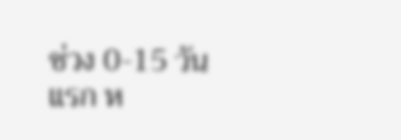ช่วง 0-15 วันแรก ห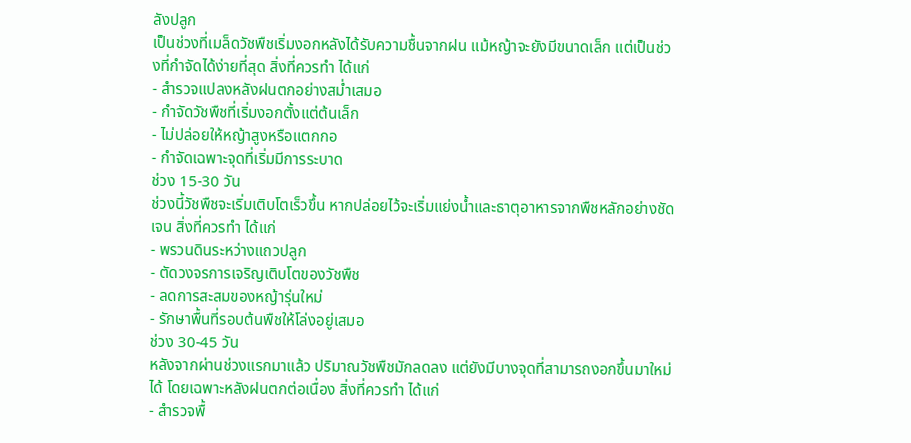ลังปลูก
เป็นช่วงที่เมล็ดวัชพืชเริ่มงอกหลังได้รับความชื้นจากฝน แม้หญ้าจะยังมีขนาดเล็ก แต่เป็นช่วงที่กำจัดได้ง่ายที่สุด สิ่งที่ควรทำ ได้แก่
- สำรวจแปลงหลังฝนตกอย่างสม่ำเสมอ
- กำจัดวัชพืชที่เริ่มงอกตั้งแต่ต้นเล็ก
- ไม่ปล่อยให้หญ้าสูงหรือแตกกอ
- กำจัดเฉพาะจุดที่เริ่มมีการระบาด
ช่วง 15-30 วัน
ช่วงนี้วัชพืชจะเริ่มเติบโตเร็วขึ้น หากปล่อยไว้จะเริ่มแย่งน้ำและธาตุอาหารจากพืชหลักอย่างชัดเจน สิ่งที่ควรทำ ได้แก่
- พรวนดินระหว่างแถวปลูก
- ตัดวงจรการเจริญเติบโตของวัชพืช
- ลดการสะสมของหญ้ารุ่นใหม่
- รักษาพื้นที่รอบต้นพืชให้โล่งอยู่เสมอ
ช่วง 30-45 วัน
หลังจากผ่านช่วงแรกมาแล้ว ปริมาณวัชพืชมักลดลง แต่ยังมีบางจุดที่สามารถงอกขึ้นมาใหม่ได้ โดยเฉพาะหลังฝนตกต่อเนื่อง สิ่งที่ควรทำ ได้แก่
- สำรวจพื้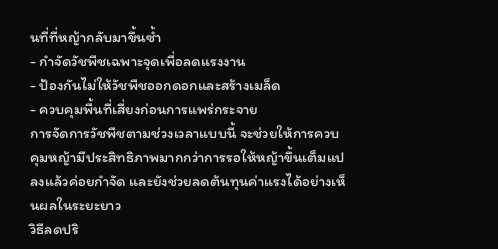นที่ที่หญ้ากลับมาขึ้นซ้ำ
- กำจัดวัชพืชเฉพาะจุดเพื่อลดแรงงาน
- ป้องกันไม่ให้วัชพืชออกดอกและสร้างเมล็ด
- ควบคุมพื้นที่เสี่ยงก่อนการแพร่กระจาย
การจัดการวัชพืชตามช่วงเวลาแบบนี้ จะช่วยให้การควบคุมหญ้ามีประสิทธิภาพมากกว่าการรอให้หญ้าขึ้นเต็มแปลงแล้วค่อยกำจัด และยังช่วยลดต้นทุนค่าแรงได้อย่างเห็นผลในระยะยาว
วิธีลดปริ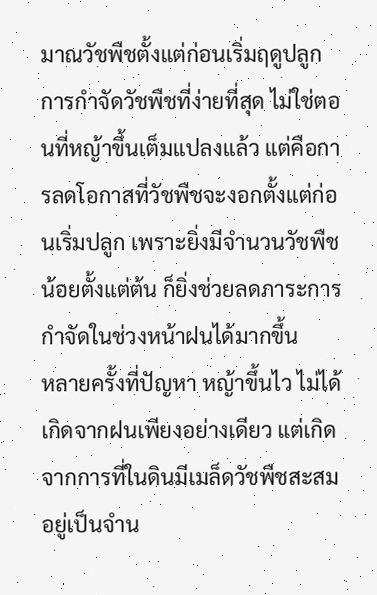มาณวัชพืชตั้งแต่ก่อนเริ่มฤดูปลูก
การกำจัดวัชพืชที่ง่ายที่สุด ไม่ใช่ตอนที่หญ้าขึ้นเต็มแปลงแล้ว แต่คือการลดโอกาสที่วัชพืชจะงอกตั้งแต่ก่อนเริ่มปลูก เพราะยิ่งมีจำนวนวัชพืชน้อยตั้งแต่ต้น ก็ยิ่งช่วยลดภาระการกำจัดในช่วงหน้าฝนได้มากขึ้น
หลายครั้งที่ปัญหา หญ้าขึ้นไว ไม่ได้เกิดจากฝนเพียงอย่างเดียว แต่เกิดจากการที่ในดินมีเมล็ดวัชพืชสะสมอยู่เป็นจำน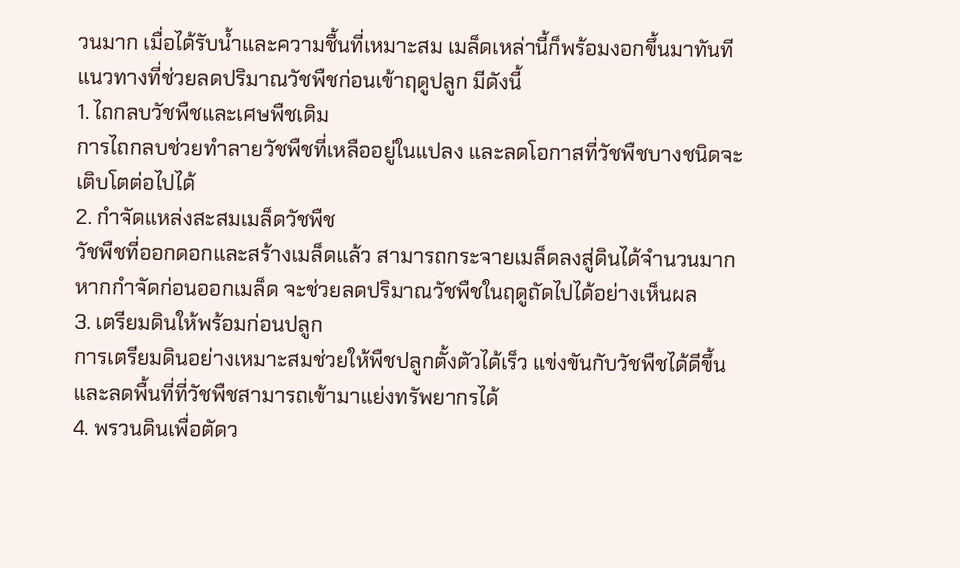วนมาก เมื่อได้รับน้ำและความชื้นที่เหมาะสม เมล็ดเหล่านี้ก็พร้อมงอกขึ้นมาทันที
แนวทางที่ช่วยลดปริมาณวัชพืชก่อนเข้าฤดูปลูก มีดังนี้
1. ไถกลบวัชพืชและเศษพืชเดิม
การไถกลบช่วยทำลายวัชพืชที่เหลืออยู่ในแปลง และลดโอกาสที่วัชพืชบางชนิดจะเติบโตต่อไปได้
2. กำจัดแหล่งสะสมเมล็ดวัชพืช
วัชพืชที่ออกดอกและสร้างเมล็ดแล้ว สามารถกระจายเมล็ดลงสู่ดินได้จำนวนมาก หากกำจัดก่อนออกเมล็ด จะช่วยลดปริมาณวัชพืชในฤดูถัดไปได้อย่างเห็นผล
3. เตรียมดินให้พร้อมก่อนปลูก
การเตรียมดินอย่างเหมาะสมช่วยให้พืชปลูกตั้งตัวได้เร็ว แข่งขันกับวัชพืชได้ดีขึ้น และลดพื้นที่ที่วัชพืชสามารถเข้ามาแย่งทรัพยากรได้
4. พรวนดินเพื่อตัดว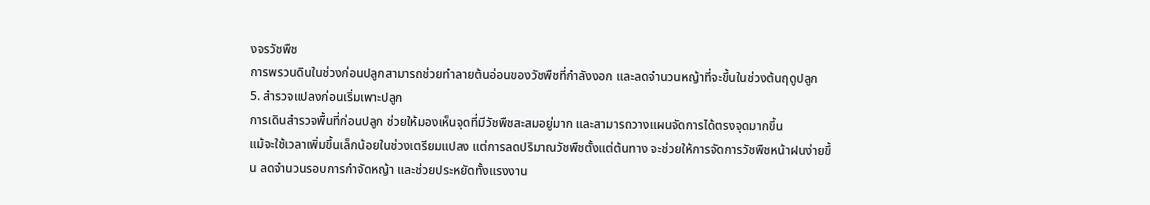งจรวัชพืช
การพรวนดินในช่วงก่อนปลูกสามารถช่วยทำลายต้นอ่อนของวัชพืชที่กำลังงอก และลดจำนวนหญ้าที่จะขึ้นในช่วงต้นฤดูปลูก
5. สำรวจแปลงก่อนเริ่มเพาะปลูก
การเดินสำรวจพื้นที่ก่อนปลูก ช่วยให้มองเห็นจุดที่มีวัชพืชสะสมอยู่มาก และสามารถวางแผนจัดการได้ตรงจุดมากขึ้น
แม้จะใช้เวลาเพิ่มขึ้นเล็กน้อยในช่วงเตรียมแปลง แต่การลดปริมาณวัชพืชตั้งแต่ต้นทาง จะช่วยให้การจัดการวัชพืชหน้าฝนง่ายขึ้น ลดจำนวนรอบการกำจัดหญ้า และช่วยประหยัดทั้งแรงงาน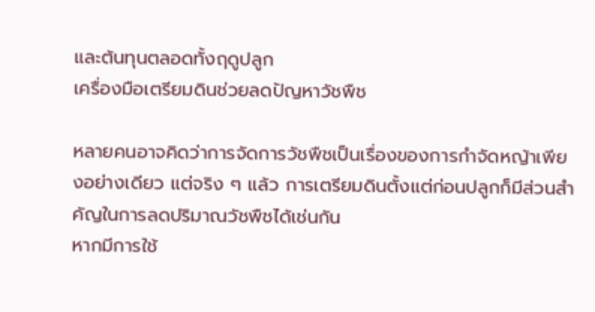และต้นทุนตลอดทั้งฤดูปลูก
เครื่องมือเตรียมดินช่วยลดปัญหาวัชพืช

หลายคนอาจคิดว่าการจัดการวัชพืชเป็นเรื่องของการกำจัดหญ้าเพียงอย่างเดียว แต่จริง ๆ แล้ว การเตรียมดินตั้งแต่ก่อนปลูกก็มีส่วนสำคัญในการลดปริมาณวัชพืชได้เช่นกัน
หากมีการใช้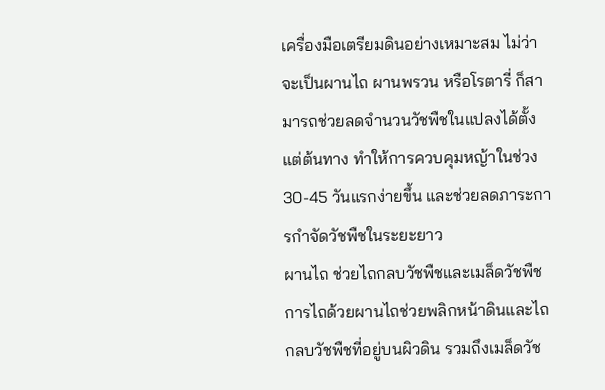เครื่องมือเตรียมดินอย่างเหมาะสม ไม่ว่าจะเป็นผานไถ ผานพรวน หรือโรตารี่ ก็สามารถช่วยลดจำนวนวัชพืชในแปลงได้ตั้งแต่ต้นทาง ทำให้การควบคุมหญ้าในช่วง 30-45 วันแรกง่ายขึ้น และช่วยลดภาระการกำจัดวัชพืชในระยะยาว
ผานไถ ช่วยไถกลบวัชพืชและเมล็ดวัชพืช
การไถด้วยผานไถช่วยพลิกหน้าดินและไถกลบวัชพืชที่อยู่บนผิวดิน รวมถึงเมล็ดวัช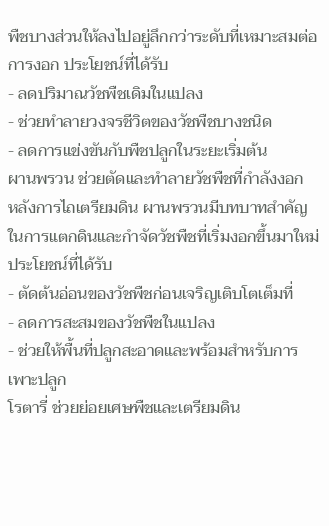พืชบางส่วนให้ลงไปอยู่ลึกกว่าระดับที่เหมาะสมต่อการงอก ประโยชน์ที่ได้รับ
- ลดปริมาณวัชพืชเดิมในแปลง
- ช่วยทำลายวงจรชีวิตของวัชพืชบางชนิด
- ลดการแข่งขันกับพืชปลูกในระยะเริ่มต้น
ผานพรวน ช่วยตัดและทำลายวัชพืชที่กำลังงอก
หลังการไถเตรียมดิน ผานพรวนมีบทบาทสำคัญในการแตกดินและกำจัดวัชพืชที่เริ่มงอกขึ้นมาใหม่ ประโยชน์ที่ได้รับ
- ตัดต้นอ่อนของวัชพืชก่อนเจริญเติบโตเต็มที่
- ลดการสะสมของวัชพืชในแปลง
- ช่วยให้พื้นที่ปลูกสะอาดและพร้อมสำหรับการเพาะปลูก
โรตารี่ ช่วยย่อยเศษพืชและเตรียมดิน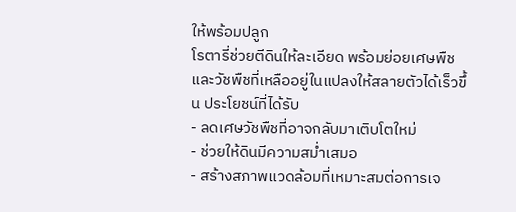ให้พร้อมปลูก
โรตารี่ช่วยตีดินให้ละเอียด พร้อมย่อยเศษพืชและวัชพืชที่เหลืออยู่ในแปลงให้สลายตัวได้เร็วขึ้น ประโยชน์ที่ได้รับ
- ลดเศษวัชพืชที่อาจกลับมาเติบโตใหม่
- ช่วยให้ดินมีความสม่ำเสมอ
- สร้างสภาพแวดล้อมที่เหมาะสมต่อการเจ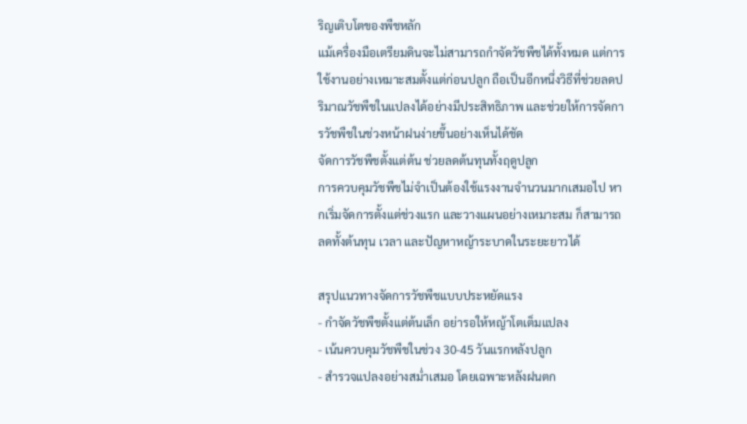ริญเติบโตของพืชหลัก
แม้เครื่องมือเตรียมดินจะไม่สามารถกำจัดวัชพืชได้ทั้งหมด แต่การใช้งานอย่างเหมาะสมตั้งแต่ก่อนปลูก ถือเป็นอีกหนึ่งวิธีที่ช่วยลดปริมาณวัชพืชในแปลงได้อย่างมีประสิทธิภาพ และช่วยให้การจัดการวัชพืชในช่วงหน้าฝนง่ายขึ้นอย่างเห็นได้ชัด
จัดการวัชพืชตั้งแต่ต้น ช่วยลดต้นทุนทั้งฤดูปลูก
การควบคุมวัชพืชไม่จำเป็นต้องใช้แรงงานจำนวนมากเสมอไป หากเริ่มจัดการตั้งแต่ช่วงแรก และวางแผนอย่างเหมาะสม ก็สามารถลดทั้งต้นทุน เวลา และปัญหาหญ้าระบาดในระยะยาวได้

สรุปแนวทางจัดการวัชพืชแบบประหยัดแรง
- กำจัดวัชพืชตั้งแต่ต้นเล็ก อย่ารอให้หญ้าโตเต็มแปลง
- เน้นควบคุมวัชพืชในช่วง 30-45 วันแรกหลังปลูก
- สำรวจแปลงอย่างสม่ำเสมอ โดยเฉพาะหลังฝนตก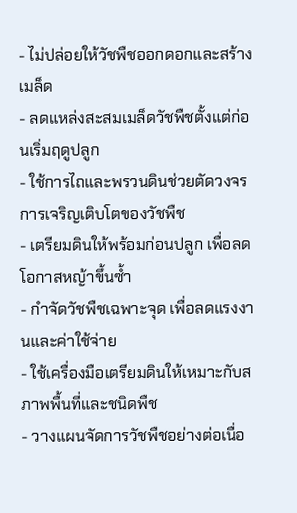- ไม่ปล่อยให้วัชพืชออกดอกและสร้างเมล็ด
- ลดแหล่งสะสมเมล็ดวัชพืชตั้งแต่ก่อนเริ่มฤดูปลูก
- ใช้การไถและพรวนดินช่วยตัดวงจรการเจริญเติบโตของวัชพืช
- เตรียมดินให้พร้อมก่อนปลูก เพื่อลดโอกาสหญ้าขึ้นซ้ำ
- กำจัดวัชพืชเฉพาะจุด เพื่อลดแรงงานและค่าใช้จ่าย
- ใช้เครื่องมือเตรียมดินให้เหมาะกับสภาพพื้นที่และชนิดพืช
- วางแผนจัดการวัชพืชอย่างต่อเนื่อ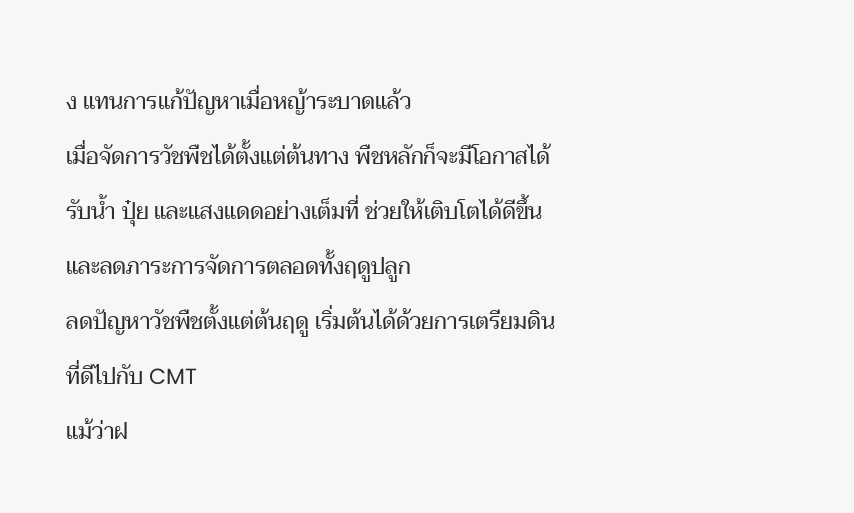ง แทนการแก้ปัญหาเมื่อหญ้าระบาดแล้ว
เมื่อจัดการวัชพืชได้ตั้งแต่ต้นทาง พืชหลักก็จะมีโอกาสได้รับน้ำ ปุ๋ย และแสงแดดอย่างเต็มที่ ช่วยให้เติบโตได้ดีขึ้น และลดภาระการจัดการตลอดทั้งฤดูปลูก
ลดปัญหาวัชพืชตั้งแต่ต้นฤดู เริ่มต้นได้ด้วยการเตรียมดินที่ดีไปกับ CMT
แม้ว่าฝ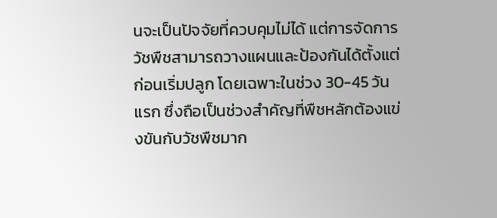นจะเป็นปัจจัยที่ควบคุมไม่ได้ แต่การจัดการวัชพืชสามารถวางแผนและป้องกันได้ตั้งแต่ก่อนเริ่มปลูก โดยเฉพาะในช่วง 30-45 วันแรก ซึ่งถือเป็นช่วงสำคัญที่พืชหลักต้องแข่งขันกับวัชพืชมาก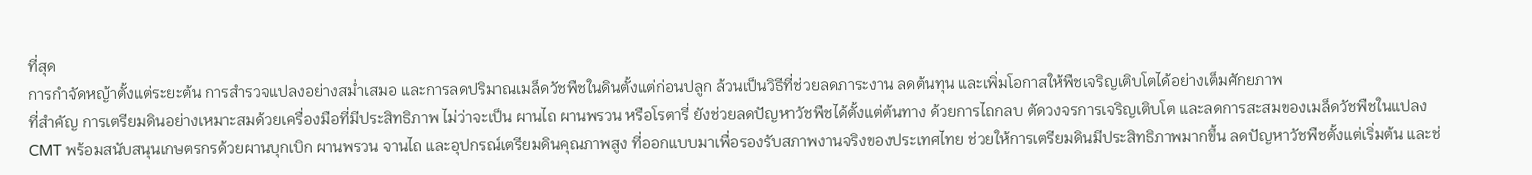ที่สุด
การกำจัดหญ้าตั้งแต่ระยะต้น การสำรวจแปลงอย่างสม่ำเสมอ และการลดปริมาณเมล็ดวัชพืชในดินตั้งแต่ก่อนปลูก ล้วนเป็นวิธีที่ช่วยลดภาระงาน ลดต้นทุน และเพิ่มโอกาสให้พืชเจริญเติบโตได้อย่างเต็มศักยภาพ
ที่สำคัญ การเตรียมดินอย่างเหมาะสมด้วยเครื่องมือที่มีประสิทธิภาพ ไม่ว่าจะเป็น ผานไถ ผานพรวน หรือโรตารี่ ยังช่วยลดปัญหาวัชพืชได้ตั้งแต่ต้นทาง ด้วยการไถกลบ ตัดวงจรการเจริญเติบโต และลดการสะสมของเมล็ดวัชพืชในแปลง
CMT พร้อมสนับสนุนเกษตรกรด้วยผานบุกเบิก ผานพรวน จานไถ และอุปกรณ์เตรียมดินคุณภาพสูง ที่ออกแบบมาเพื่อรองรับสภาพงานจริงของประเทศไทย ช่วยให้การเตรียมดินมีประสิทธิภาพมากขึ้น ลดปัญหาวัชพืชตั้งแต่เริ่มต้น และช่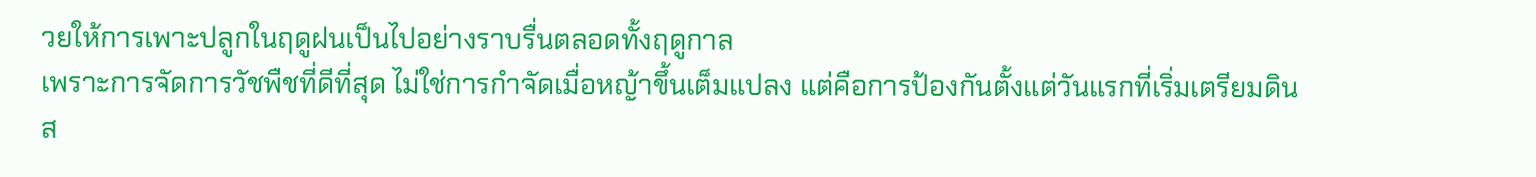วยให้การเพาะปลูกในฤดูฝนเป็นไปอย่างราบรื่นตลอดทั้งฤดูกาล
เพราะการจัดการวัชพืชที่ดีที่สุด ไม่ใช่การกำจัดเมื่อหญ้าขึ้นเต็มแปลง แต่คือการป้องกันตั้งแต่วันแรกที่เริ่มเตรียมดิน
ส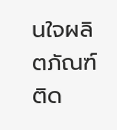นใจผลิตภัณฑ์ ติด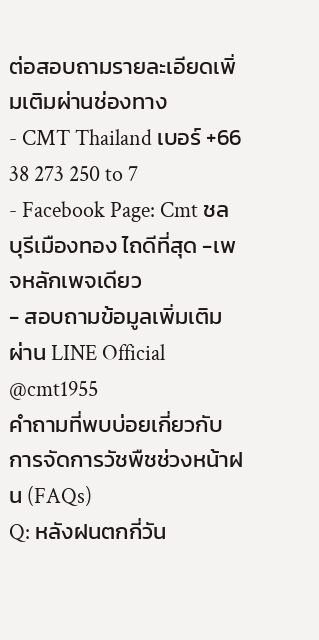ต่อสอบถามรายละเอียดเพิ่มเติมผ่านช่องทาง
- CMT Thailand เบอร์ +66 38 273 250 to 7
- Facebook Page: Cmt ชลบุรีเมืองทอง ไถดีที่สุด -เพจหลักเพจเดียว
- สอบถามข้อมูลเพิ่มเติมผ่าน LINE Official @cmt1955
คำถามที่พบบ่อยเกี่ยวกับการจัดการวัชพืชช่วงหน้าฝน (FAQs)
Q: หลังฝนตกกี่วัน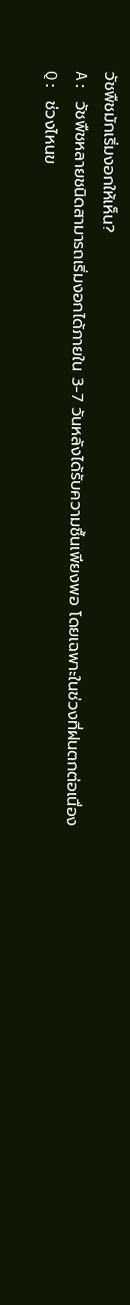วัชพืชมักเริ่มงอกให้เห็น?
A: วัชพืชหลายชนิดสามารถเริ่มงอกได้ภายใน 3-7 วันหลังได้รับความชื้นเพียงพอ โดยเฉพาะในช่วงที่ฝนตกต่อเนื่อง
Q: ช่วงไหนข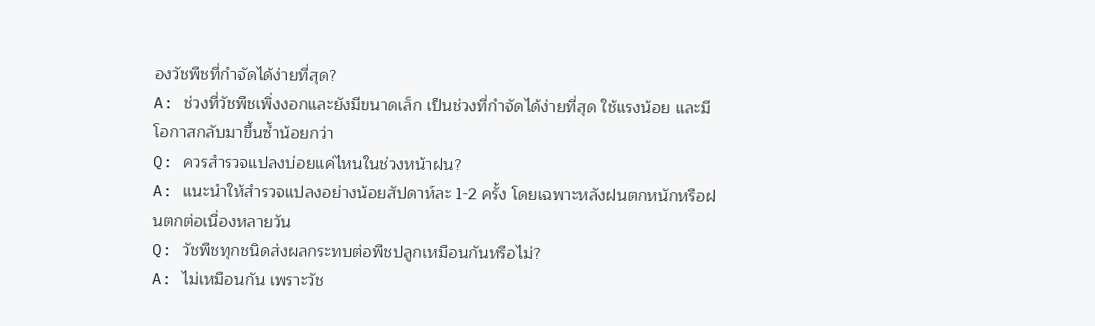องวัชพืชที่กำจัดได้ง่ายที่สุด?
A: ช่วงที่วัชพืชเพิ่งงอกและยังมีขนาดเล็ก เป็นช่วงที่กำจัดได้ง่ายที่สุด ใช้แรงน้อย และมีโอกาสกลับมาขึ้นซ้ำน้อยกว่า
Q: ควรสำรวจแปลงบ่อยแค่ไหนในช่วงหน้าฝน?
A: แนะนำให้สำรวจแปลงอย่างน้อยสัปดาห์ละ 1-2 ครั้ง โดยเฉพาะหลังฝนตกหนักหรือฝนตกต่อเนื่องหลายวัน
Q: วัชพืชทุกชนิดส่งผลกระทบต่อพืชปลูกเหมือนกันหรือไม่?
A: ไม่เหมือนกัน เพราะวัช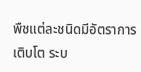พืชแต่ละชนิดมีอัตราการเติบโต ระบ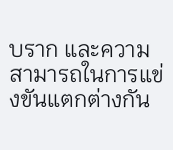บราก และความสามารถในการแข่งขันแตกต่างกัน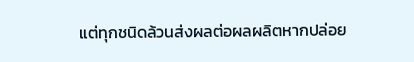แต่ทุกชนิดล้วนส่งผลต่อผลผลิตหากปล่อย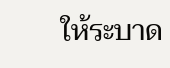ให้ระบาด